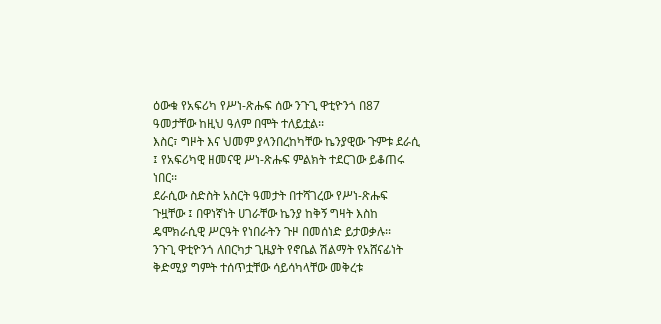ዕውቁ የአፍሪካ የሥነ-ጽሑፍ ሰው ንጉጊ ዋቲዮንጎ በ87 ዓመታቸው ከዚህ ዓለም በሞት ተለይቷል፡፡
እስር፣ ግዞት እና ህመም ያላንበረከካቸው ኬንያዊው ጉምቱ ደራሲ ፤ የአፍሪካዊ ዘመናዊ ሥነ-ጽሑፍ ምልክት ተደርገው ይቆጠሩ ነበር፡፡
ደራሲው ስድስት አስርት ዓመታት በተሻገረው የሥነ-ጽሑፍ ጉዟቸው ፤ በዋነኛነት ሀገራቸው ኬንያ ከቅኝ ግዛት እስከ ዴሞክራሲዊ ሥርዓት የነበራትን ጉዞ በመሰነድ ይታወቃሉ፡፡
ንጉጊ ዋቲዮንጎ ለበርካታ ጊዜያት የኖቤል ሽልማት የአሸናፊነት ቅድሚያ ግምት ተሰጥቷቸው ሳይሳካላቸው መቅረቱ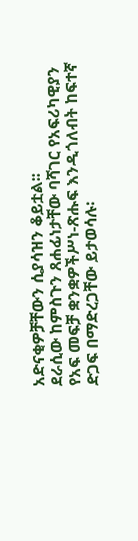አድናቂዎቻቸውን ሲያሳዝን ቆይቷል፡፡
ደራሲው ከምስጉን ጸሐፊነታቸው ባሻገር የአፍሪካዊያን የአፍ መፍቻ ቋንቋዎችሥነ-ጽሑፍ እንዲጎለብት ከፍተኛ ድጋፍ በማድረጋቸው ይታወሳሉ፡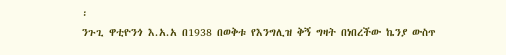፡
ንጉጊ ዋቲዮንጎ እ.አ.አ በ1938 በወቅቱ የእንግሊዝ ቅኝ ግዛት በነበረችው ኬንያ ውስጥ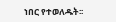ነበር የተወለዱት፡፡